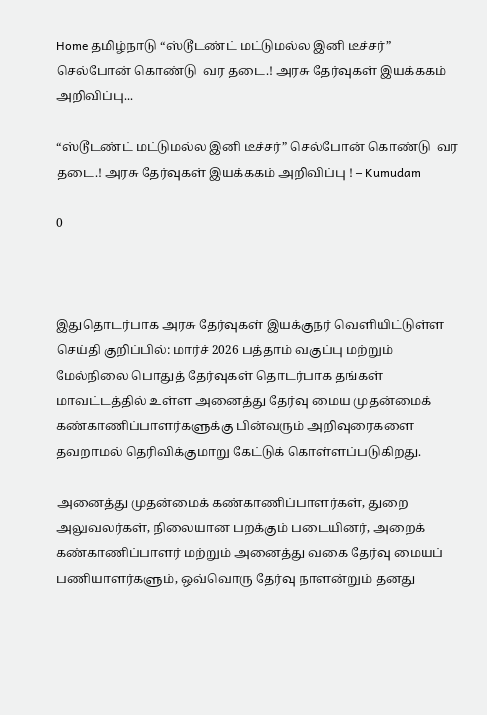Home தமிழ்நாடு “ஸ்டூடண்ட் மட்டுமல்ல இனி டீச்சர்” செல்போன் கொண்டு  வர தடை.! அரசு தேர்வுகள் இயக்ககம் அறிவிப்பு...

“ஸ்டூடண்ட் மட்டுமல்ல இனி டீச்சர்” செல்போன் கொண்டு  வர தடை.! அரசு தேர்வுகள் இயக்ககம் அறிவிப்பு ! – Kumudam

0



இதுதொடர்பாக அரசு தேர்வுகள் இயக்குநர் வெளியிட்டுள்ள செய்தி குறிப்பில்: மார்ச் 2026 பத்தாம் வகுப்பு மற்றும் மேல்நிலை பொதுத் தேர்வுகள் தொடர்பாக தங்கள் மாவட்டத்தில் உள்ள அனைத்து தேர்வு மைய முதன்மைக் கண்காணிப்பாளர்களுக்கு பின்வரும் அறிவுரைகளை தவறாமல் தெரிவிக்குமாறு கேட்டுக் கொள்ளப்படுகிறது.

அனைத்து முதன்மைக் கண்காணிப்பாளர்கள், துறை அலுவலர்கள், நிலையான பறக்கும் படையினர், அறைக் கண்காணிப்பாளர் மற்றும் அனைத்து வகை தேர்வு மையப் பணியாளர்களும், ஒவ்வொரு தேர்வு நாளன்றும் தனது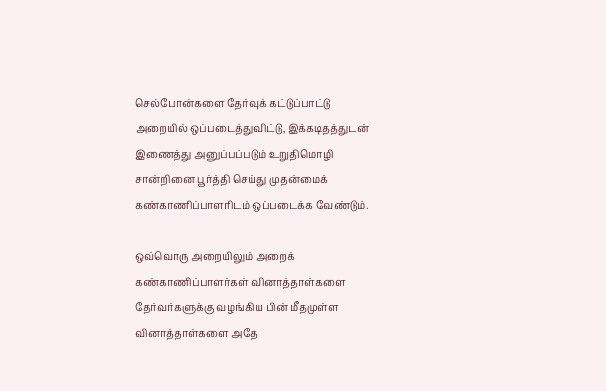செல்போன்களை தேர்வுக் கட்டுப்பாட்டு அறையில் ஒப்படைத்துவிட்டு, இக்கடிதத்துடன் இணைத்து அனுப்பப்படும் உறுதிமொழி சான்றினை பூர்த்தி செய்து முதன்மைக் கண்காணிப்பாளரிடம் ஒப்படைக்க வேண்டும்.

ஒவ்வொரு அறையிலும் அறைக் கண்காணிப்பாளர்கள் வினாத்தாள்களை தேர்வர்களுக்கு வழங்கிய பின் மீதமுள்ள வினாத்தாள்களை அதே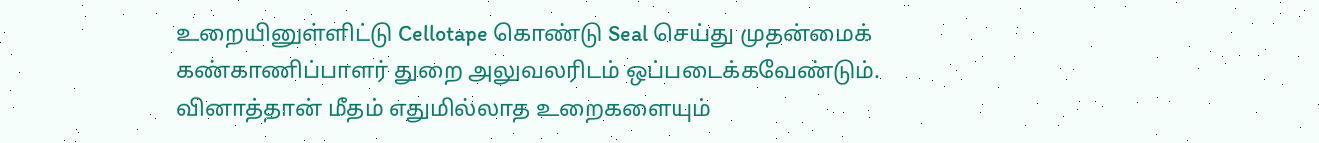உறையினுள்ளிட்டு Cellotape கொண்டு Seal செய்து முதன்மைக் கண்காணிப்பாளர் துறை அலுவலரிடம் ஒப்படைக்கவேண்டும். வினாத்தான் மீதம் எதுமில்லாத உறைகளையும்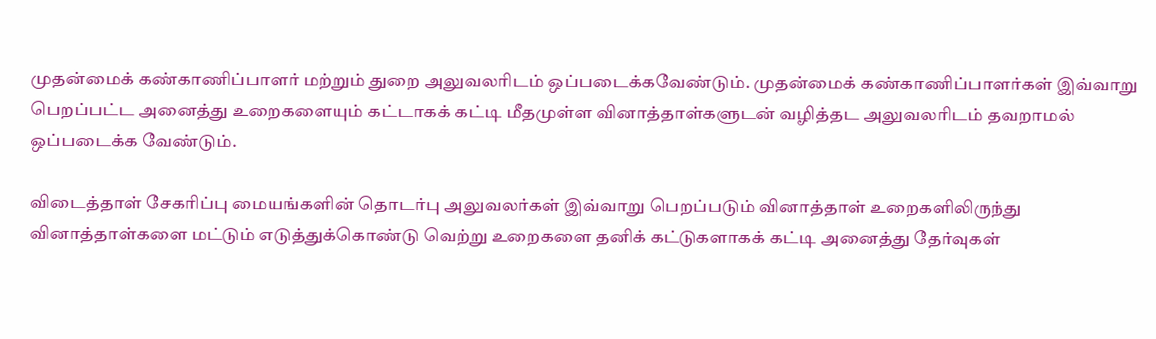முதன்மைக் கண்காணிப்பாளர் மற்றும் துறை அலுவலரிடம் ஒப்படைக்கவேண்டும். முதன்மைக் கண்காணிப்பாளர்கள் இவ்வாறு பெறப்பட்ட அனைத்து உறைகளையும் கட்டாகக் கட்டி மீதமுள்ள வினாத்தாள்களுடன் வழித்தட அலுவலரிடம் தவறாமல் ஒப்படைக்க வேண்டும்.

விடைத்தாள் சேகரிப்பு மையங்களின் தொடர்பு அலுவலர்கள் இவ்வாறு பெறப்படும் வினாத்தாள் உறைகளிலிருந்து வினாத்தாள்களை மட்டும் எடுத்துக்கொண்டு வெற்று உறைகளை தனிக் கட்டுகளாகக் கட்டி அனைத்து தேர்வுகள்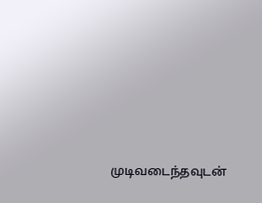முடிவடைந்தவுடன்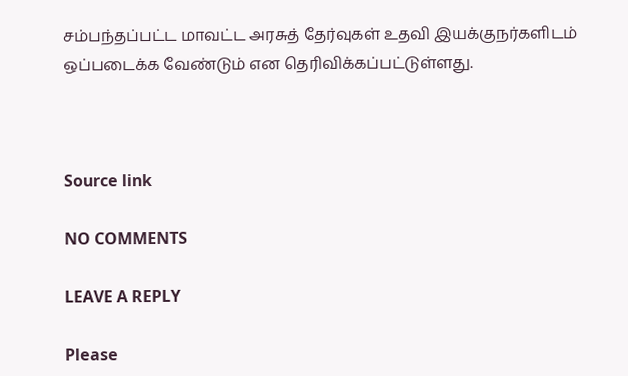சம்பந்தப்பட்ட மாவட்ட அரசுத் தேர்வுகள் உதவி இயக்குநர்களிடம் ஒப்படைக்க வேண்டும் என தெரிவிக்கப்பட்டுள்ளது.



Source link

NO COMMENTS

LEAVE A REPLY

Please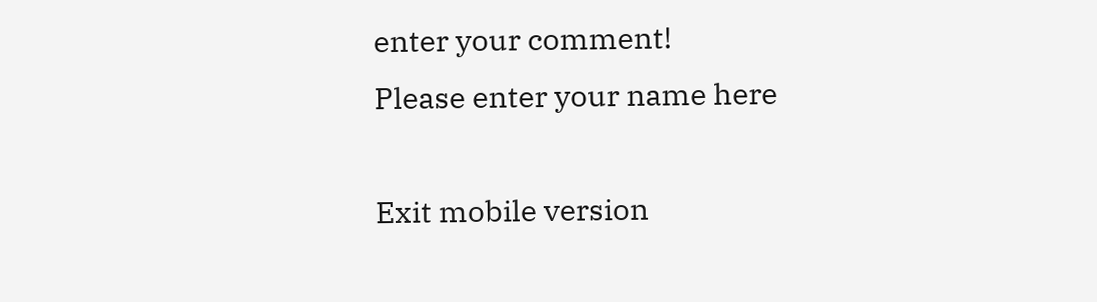enter your comment!
Please enter your name here

Exit mobile version